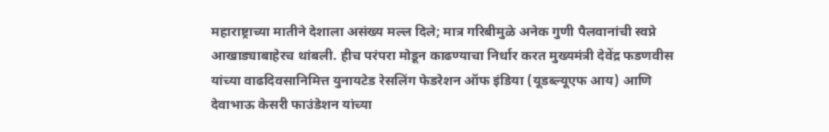महाराष्ट्राच्या मातीने देशाला असंख्य मल्ल दिले; मात्र गरिबीमुळे अनेक गुणी पैलवानांची स्वप्ने आखाड्याबाहेरच थांबली. हीच परंपरा मोडून काढण्याचा निर्धार करत मुख्यमंत्री देवेंद्र फडणवीस यांच्या वाढदिवसानिमित्त युनायटेड रेसलिंग फेडरेशन ऑफ इंडिया (यूडब्ल्यूएफ आय) आणि देवाभाऊ केसरी फाउंडेशन यांच्या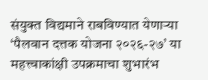संयुक्त विद्यमाने राबविण्यात येणाऱ्या ‘पैलवान दत्तक योजना २०२६-२७’ या महत्त्वाकांक्षी उपक्रमाचा शुभारंभ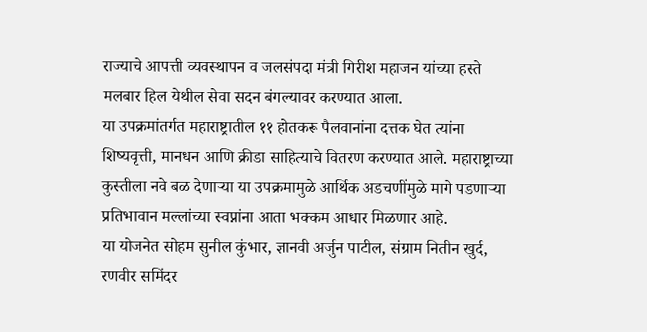राज्याचे आपत्ती व्यवस्थापन व जलसंपदा मंत्री गिरीश महाजन यांच्या हस्ते मलबार हिल येथील सेवा सदन बंगल्यावर करण्यात आला.
या उपक्रमांतर्गत महाराष्ट्रातील ११ होतकरू पैलवानांना दत्तक घेत त्यांना शिष्यवृत्ती, मानधन आणि क्रीडा साहित्याचे वितरण करण्यात आले. महाराष्ट्राच्या कुस्तीला नवे बळ देणाऱ्या या उपक्रमामुळे आर्थिक अडचणींमुळे मागे पडणाऱ्या प्रतिभावान मल्लांच्या स्वप्नांना आता भक्कम आधार मिळणार आहे.
या योजनेत सोहम सुनील कुंभार, ज्ञानवी अर्जुन पाटील, संग्राम नितीन खुर्द, रणवीर समिंदर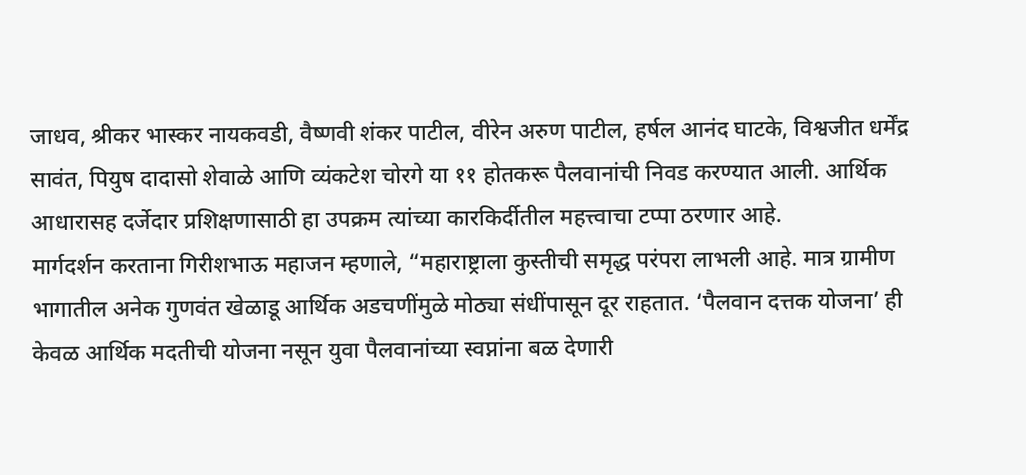जाधव, श्रीकर भास्कर नायकवडी, वैष्णवी शंकर पाटील, वीरेन अरुण पाटील, हर्षल आनंद घाटके, विश्वजीत धर्मेंद्र सावंत, पियुष दादासो शेवाळे आणि व्यंकटेश चोरगे या ११ होतकरू पैलवानांची निवड करण्यात आली. आर्थिक आधारासह दर्जेदार प्रशिक्षणासाठी हा उपक्रम त्यांच्या कारकिर्दीतील महत्त्वाचा टप्पा ठरणार आहे.
मार्गदर्शन करताना गिरीशभाऊ महाजन म्हणाले, “महाराष्ट्राला कुस्तीची समृद्ध परंपरा लाभली आहे. मात्र ग्रामीण भागातील अनेक गुणवंत खेळाडू आर्थिक अडचणींमुळे मोठ्या संधींपासून दूर राहतात. ‘पैलवान दत्तक योजना’ ही केवळ आर्थिक मदतीची योजना नसून युवा पैलवानांच्या स्वप्नांना बळ देणारी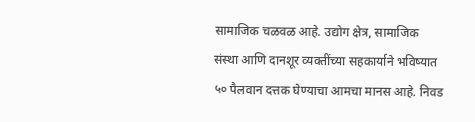सामाजिक चळवळ आहे. उद्योग क्षेत्र, सामाजिक संस्था आणि दानशूर व्यक्तींच्या सहकार्याने भविष्यात ५० पैलवान दत्तक घेण्याचा आमचा मानस आहे. निवड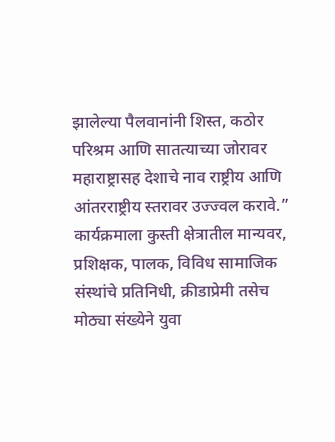झालेल्या पैलवानांनी शिस्त, कठोर परिश्रम आणि सातत्याच्या जोरावर महाराष्ट्रासह देशाचे नाव राष्ट्रीय आणि आंतरराष्ट्रीय स्तरावर उज्ज्वल करावे.”
कार्यक्रमाला कुस्ती क्षेत्रातील मान्यवर, प्रशिक्षक, पालक, विविध सामाजिक संस्थांचे प्रतिनिधी, क्रीडाप्रेमी तसेच मोठ्या संख्येने युवा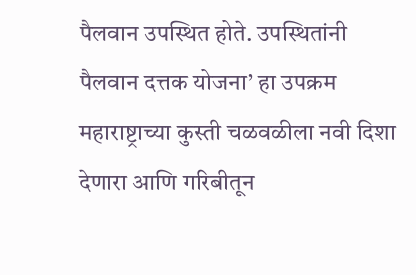पैलवान उपस्थित होते. उपस्थितांनी पैलवान दत्तक योजना’ हा उपक्रम महाराष्ट्राच्या कुस्ती चळवळीला नवी दिशा देणारा आणि गरिबीतून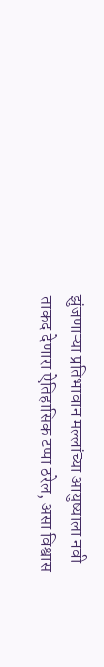झुंजणाऱ्या प्रतिभावान मल्लांच्या आयुष्याला नवी ताकद देणारा ऐतिहासिक टप्पा ठरेल, असा विश्वास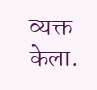व्यक्त केला.